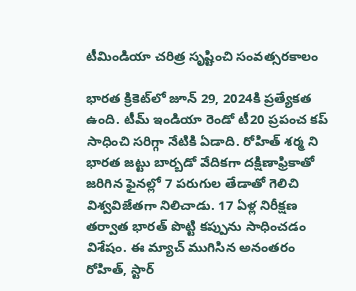టీమిండియా చరిత్ర సృష్టించి సంవత్సరకాలం

భారత క్రికెట్‌లో జూన్ 29, 2024కి ప్రత్యేకత ఉంది. టీమ్ ఇండియా రెండో టీ20 ప్రపంచ కప్ సాధించి సరిగ్గా నేటికి ఏడాది. రోహిత్ శర్మ ని భారత జట్టు బార్బడో వేదికగా దక్షిణాఫ్రికాతో జరిగిన ఫైనల్లో 7 పరుగుల తేడాతో గెలిచి విశ్వవిజేతగా నిలిచాడు. 17 ఏళ్ల నిరీక్షణ తర్వాత భారత్ పొట్టి కప్పును సాధించడం విశేషం. ఈ మ్యాచ్ ముగిసిన అనంతరం రోహిత్, స్టార్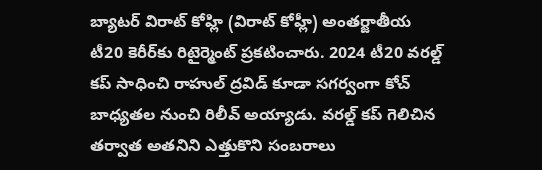బ్యాటర్ విరాట్ కోహ్లి (విరాట్ కోహ్లీ) అంతర్జాతీయ టీ20 కెరీర్‌కు రిటైర్మెంట్ ప్రకటించారు. 2024 టీ20 వరల్డ్ కప్ సాధించి రాహుల్ ద్రవిడ్ కూడా సగర్వంగా కోచ్ బాధ్యతల నుంచి రిలీవ్ అయ్యాడు. వరల్డ్ కప్ గెలిచిన తర్వాత అతనిని ఎత్తుకొని సంబరాలు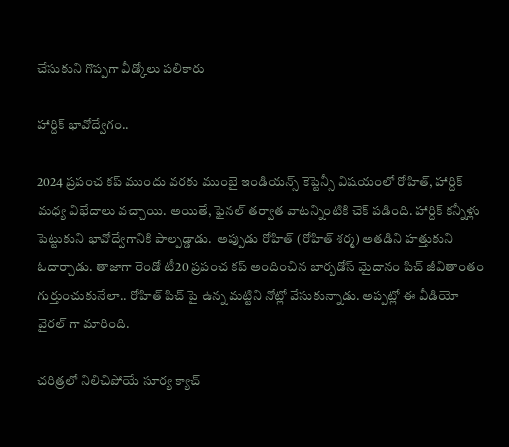చేసుకుని గొప్పగా వీడ్కోలు పలికారు

హార్దిక్ భావోద్వేగం..

2024 ప్రపంచ కప్ ముందు వరకు ముంబై ఇండియన్స్ కెప్టెన్సీ విషయంలో రోహిత్, హార్దిక్ మధ్య విభేదాలు వచ్చాయి. అయితే, ఫైనల్ తర్వాత వాటన్నింటికి చెక్ పడింది. హార్దిక్ కన్నీళ్లు పెట్టుకుని భావోద్వేగానికి పాల్పడ్డాడు.  అప్పుడు రోహిత్ (రోహిత్ శర్మ) అతడిని హత్తుకుని ఓదార్చాడు. తాజాగా రెండో టీ20 ప్రపంచ కప్ అందించిన బార్బడోస్ మైదానం పిచ్ జీవితాంతం గుర్తుంచుకునేలా.. రోహిత్ పిచ్ పై ఉన్న మట్టిని నోట్లో వేసుకున్నాడు. అప్పట్లో ఈ వీడియో వైరల్ గా మారింది.

చరిత్రలో నిలిచిపోయే సూర్య క్యాచ్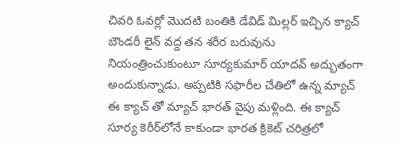చివరి ఓవర్లో మొదటి బంతికి డేవిడ్ మిల్లర్ ఇచ్చిన క్యాచ్ బౌండరీ లైన్ వద్ద తన శరీర బరువును నియంత్రించుకుంటూ సూర్యకుమార్ యాదవ్ అద్భుతంగా అందుకున్నాడు. అప్పటికి సఫారీల చేతిలో ఉన్న మ్యాచ్ ఈ క్యాచ్ తో మ్యాచ్ భారత్ వైపు మళ్లింది. ఈ క్యాచ్ సూర్య కెరీర్‌లోనే కాకుండా భారత క్రికెట్ చరిత్రలో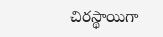చిరస్థాయిగా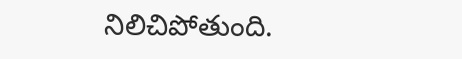నిలిచిపోతుంది.